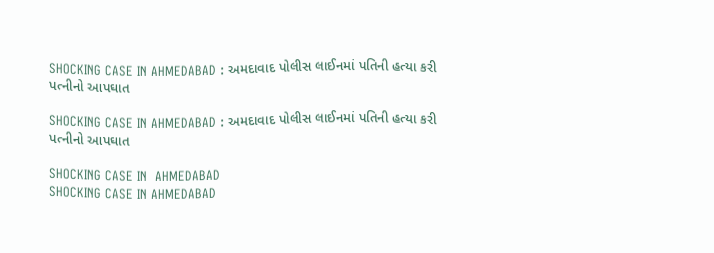SHOCKING CASE IN AHMEDABAD : અમદાવાદ પોલીસ લાઈનમાં પતિની હત્યા કરી પત્નીનો આપઘાત

SHOCKING CASE IN AHMEDABAD : અમદાવાદ પોલીસ લાઈનમાં પતિની હત્યા કરી પત્નીનો આપઘાત

SHOCKING CASE IN  AHMEDABAD
SHOCKING CASE IN AHMEDABAD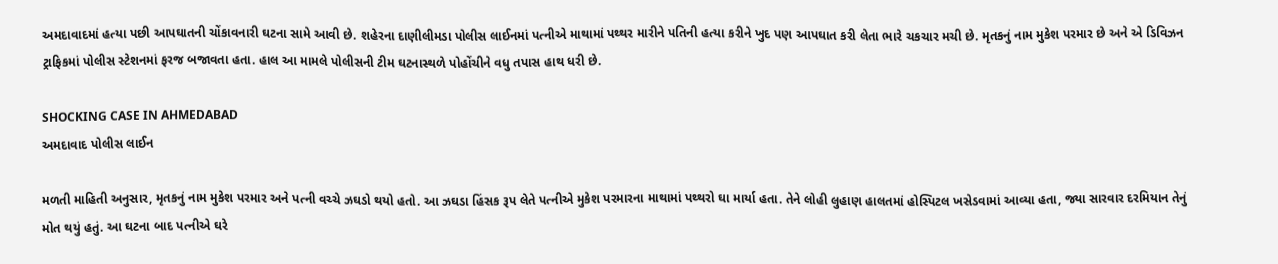અમદાવાદમાં હત્યા પછી આપઘાતની ચોંકાવનારી ઘટના સામે આવી છે. શહેરના દાણીલીમડા પોલીસ લાઈનમાં પત્નીએ માથામાં પથ્થર મારીને પતિની હત્યા કરીને ખુદ પણ આપઘાત કરી લેતા ભારે ચકચાર મચી છે. મૃતકનું નામ મુકેશ પરમાર છે અને એ ડિવિઝન ટ્રાફિકમાં પોલીસ સ્ટેશનમાં ફરજ બજાવતા હતા. હાલ આ મામલે પોલીસની ટીમ ઘટનાસ્થળે પોહોંચીને વધુ તપાસ હાથ ધરી છે.

SHOCKING CASE IN AHMEDABAD
અમદાવાદ પોલીસ લાઈન

મળતી માહિતી અનુસાર, મૃતકનું નામ મુકેશ પરમાર અને પત્ની વચ્ચે ઝઘડો થયો હતો. આ ઝઘડા હિંસક રૂપ લેતે પત્નીએ મુકેશ પરમારના માથામાં પથ્થરો ઘા માર્યા હતા. તેને લોહી લુહાણ હાલતમાં હોસ્પિટલ ખસેડવામાં આવ્યા હતા, જ્યા સારવાર દરમિયાન તેનું મોત થયું હતું. આ ઘટના બાદ પત્નીએ ઘરે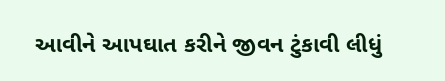આવીને આપઘાત કરીને જીવન ટુંકાવી લીધું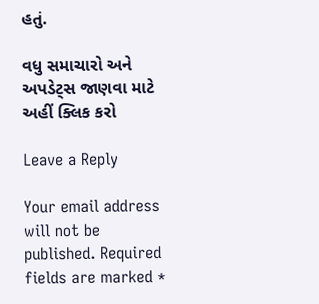હતું.

વધુ સમાચારો અને અપડેટ્સ જાણવા માટે અહીં ક્લિક કરો

Leave a Reply

Your email address will not be published. Required fields are marked *